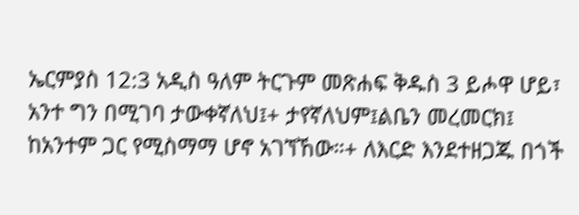ኤርምያስ 12:3 አዲስ ዓለም ትርጉም መጽሐፍ ቅዱስ 3 ይሖዋ ሆይ፣ አንተ ግን በሚገባ ታውቀኛለህ፤+ ታየኛለህም፤ልቤን መረመርክ፤ ከአንተም ጋር የሚስማማ ሆኖ አገኘኸው።+ ለእርድ እንደተዘጋጁ በጎች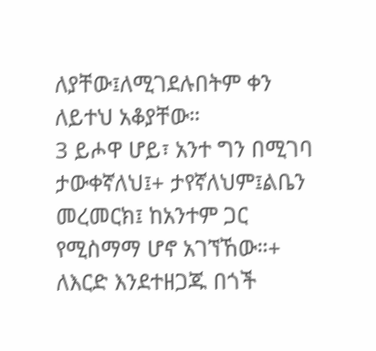ለያቸው፤ለሚገደሉበትም ቀን ለይተህ አቆያቸው።
3 ይሖዋ ሆይ፣ አንተ ግን በሚገባ ታውቀኛለህ፤+ ታየኛለህም፤ልቤን መረመርክ፤ ከአንተም ጋር የሚስማማ ሆኖ አገኘኸው።+ ለእርድ እንደተዘጋጁ በጎች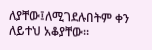ለያቸው፤ለሚገደሉበትም ቀን ለይተህ አቆያቸው።